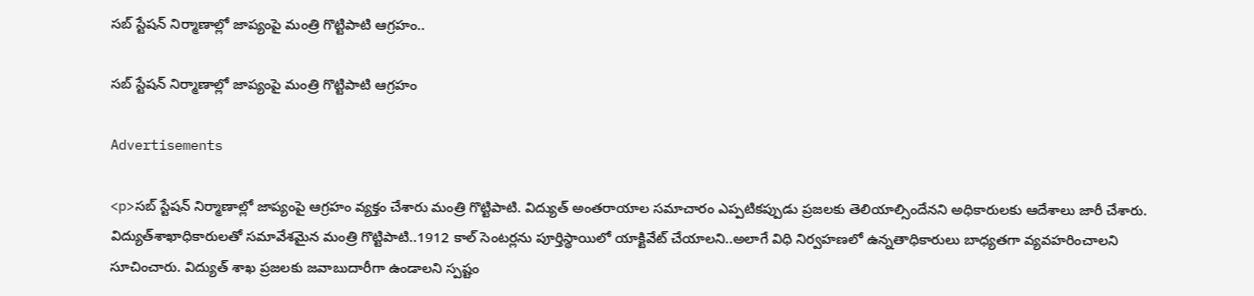సబ్ స్టేషన్ నిర్మాణాల్లో జాప్యంపై మంత్రి గొట్టిపాటి ఆగ్రహం..

సబ్ స్టేషన్ నిర్మాణాల్లో జాప్యంపై మంత్రి గొట్టిపాటి ఆగ్రహం

Advertisements

<p>సబ్‌ స్టేషన్‌ నిర్మాణాల్లో జాప్యంపై ఆగ్రహం వ్యక్తం చేశారు మంత్రి గొట్టిపాటి. విద్యుత్‌ అంతరాయాల సమాచారం ఎప్పటికప్పుడు ప్రజలకు తెలియాల్సిందేనని అధికారులకు ఆదేశాలు జారీ చేశారు. విద్యుత్‌శాఖాధికారులతో సమావేశమైన మంత్రి గొట్టిపాటి..1912 కాల్‌ సెంటర్లను పూర్తిస్థాయిలో యాక్టివేట్‌ చేయాలని..అలాగే విధి నిర్వహణలో ఉన్నతాధికారులు బాధ్యతగా వ్యవహరించాలని సూచించారు. విద్యుత్‌ శాఖ ప్రజలకు జవాబుదారీగా ఉండాలని స్పష్టం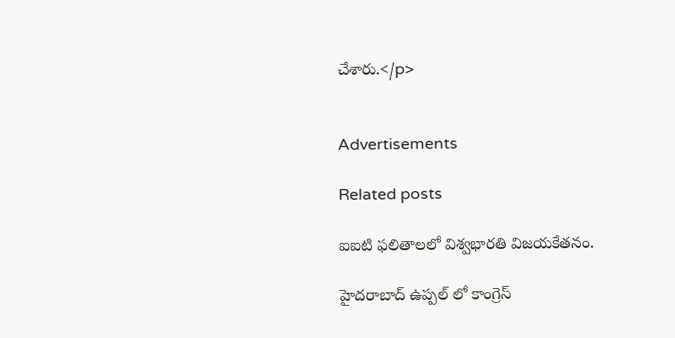చేశారు.</p>


Advertisements

Related posts

ఐఐటి ఫలితాలలో విశ్వభారతి విజయకేతనం.

హైదరాబాద్ ఉప్పల్ లో కాంగ్రెస్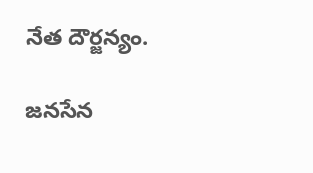నేత దౌర్జన్యం.

జనసేన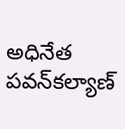అధినేత పవన్‌కల్యాణ్‌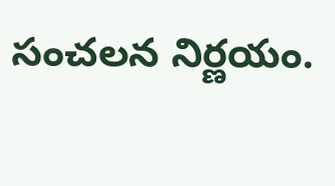సంచలన నిర్ణయం.